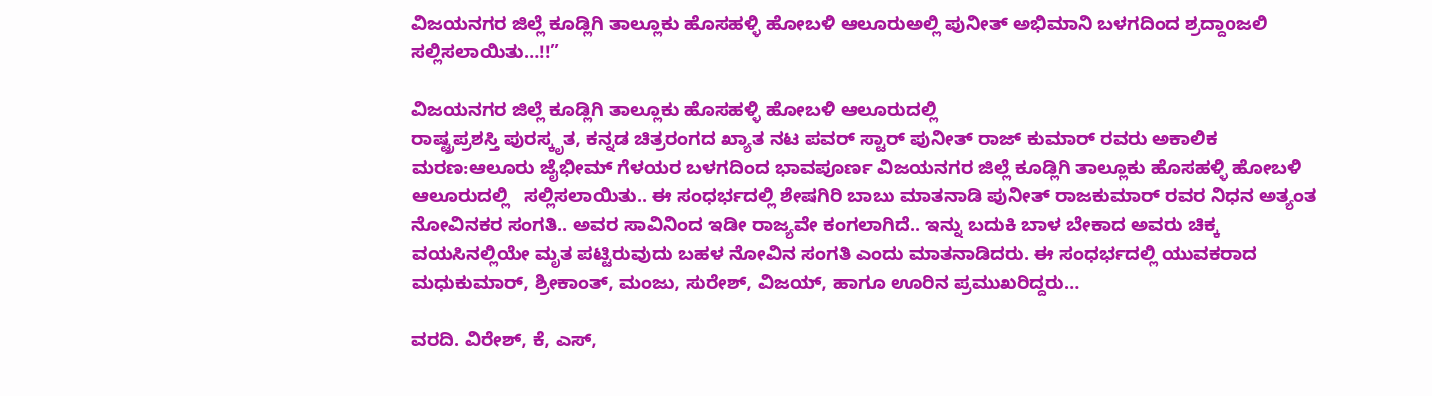ವಿಜಯನಗರ ಜಿಲ್ಲೆ ಕೂಡ್ಲಿಗಿ ತಾಲ್ಲೂಕು ಹೊಸಹಳ್ಳಿ ಹೋಬಳಿ ಆಲೂರುಅಲ್ಲಿ ಪುನೀತ್ ಅಭಿಮಾನಿ ಬಳಗದಿಂದ ಶ್ರದ್ದಾoಜಲಿ ಸಲ್ಲಿಸಲಾಯಿತು…!!”

ವಿಜಯನಗರ ಜಿಲ್ಲೆ ಕೂಡ್ಲಿಗಿ ತಾಲ್ಲೂಕು ಹೊಸಹಳ್ಳಿ ಹೋಬಳಿ ಆಲೂರುದಲ್ಲಿ
ರಾಷ್ಟ್ರಪ್ರಶಸ್ತಿ ಪುರಸ್ಕೃತ, ಕನ್ನಡ ಚಿತ್ರರಂಗದ ಖ್ಯಾತ ನಟ ಪವರ್ ಸ್ಟಾರ್ ಪುನೀತ್ ರಾಜ್ ಕುಮಾರ್ ರವರು ಅಕಾಲಿಕ ಮರಣ:ಆಲೂರು ಜೈಭೀಮ್ ಗೆಳಯರ ಬಳಗದಿಂದ ಭಾವಪೂರ್ಣ ವಿಜಯನಗರ ಜಿಲ್ಲೆ ಕೂಡ್ಲಿಗಿ ತಾಲ್ಲೂಕು ಹೊಸಹಳ್ಳಿ ಹೋಬಳಿ ಆಲೂರುದಲ್ಲಿ   ಸಲ್ಲಿಸಲಾಯಿತು.. ಈ ಸಂಧರ್ಭದಲ್ಲಿ ಶೇಷಗಿರಿ ಬಾಬು ಮಾತನಾಡಿ ಪುನೀತ್ ರಾಜಕುಮಾರ್ ರವರ ನಿಧನ ಅತ್ಯಂತ ನೋವಿನಕರ ಸಂಗತಿ.. ಅವರ ಸಾವಿನಿಂದ ಇಡೀ ರಾಜ್ಯವೇ ಕಂಗಲಾಗಿದೆ.. ಇನ್ನು ಬದುಕಿ ಬಾಳ ಬೇಕಾದ ಅವರು ಚಿಕ್ಕ ವಯಸಿನಲ್ಲಿಯೇ ಮೃತ ಪಟ್ಟಿರುವುದು ಬಹಳ ನೋವಿನ ಸಂಗತಿ ಎಂದು ಮಾತನಾಡಿದರು. ಈ ಸಂಧರ್ಭದಲ್ಲಿ ಯುವಕರಾದ ಮಧುಕುಮಾರ್, ಶ್ರೀಕಾಂತ್, ಮಂಜು, ಸುರೇಶ್, ವಿಜಯ್, ಹಾಗೂ ಊರಿನ ಪ್ರಮುಖರಿದ್ದರು…

ವರದಿ. ವಿರೇಶ್, ಕೆ, ಎಸ್,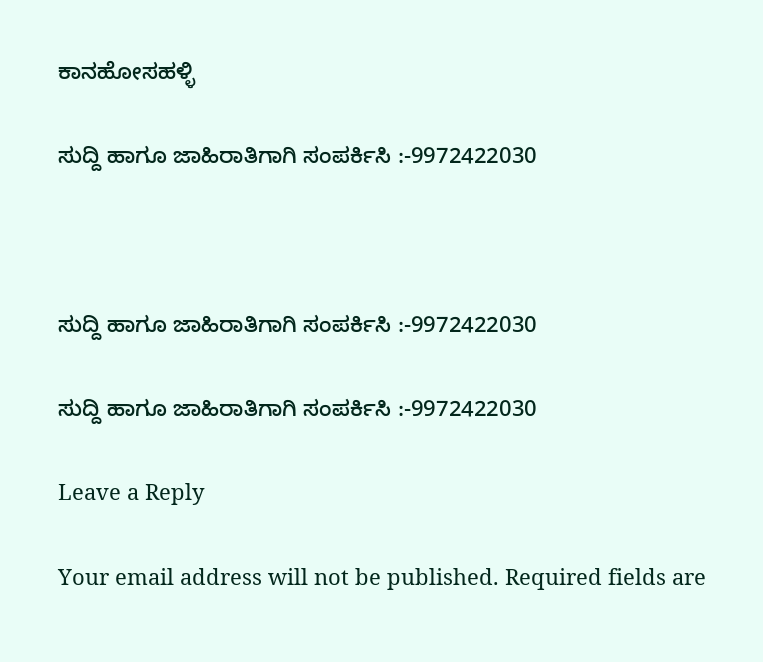ಕಾನಹೋಸಹಳ್ಳಿ

ಸುದ್ದಿ ಹಾಗೂ ಜಾಹಿರಾತಿಗಾಗಿ ಸಂಪರ್ಕಿಸಿ :-9972422030



ಸುದ್ದಿ ಹಾಗೂ ಜಾಹಿರಾತಿಗಾಗಿ ಸಂಪರ್ಕಿಸಿ :-9972422030

ಸುದ್ದಿ ಹಾಗೂ ಜಾಹಿರಾತಿಗಾಗಿ ಸಂಪರ್ಕಿಸಿ :-9972422030

Leave a Reply

Your email address will not be published. Required fields are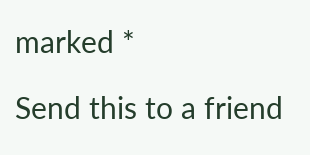marked *

Send this to a friend